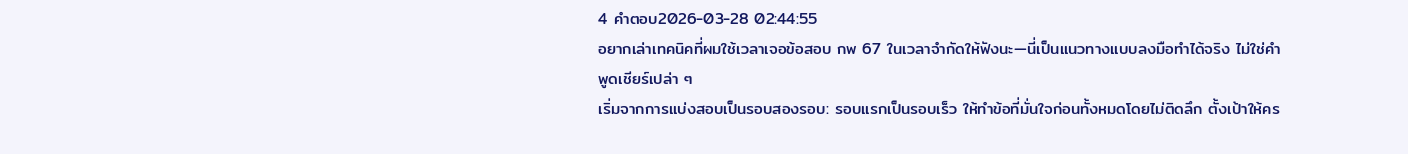4 คำตอบ2026-03-28 02:44:55
อยากเล่าเทคนิคที่ผมใช้เวลาเจอข้อสอบ กพ 67 ในเวลาจำกัดให้ฟังนะ—นี่เป็นแนวทางแบบลงมือทำได้จริง ไม่ใช่คำพูดเชียร์เปล่า ๆ
เริ่มจากการแบ่งสอบเป็นรอบสองรอบ: รอบแรกเป็นรอบเร็ว ให้ทำข้อที่มั่นใจก่อนทั้งหมดโดยไม่ติดลึก ตั้งเป้าให้คร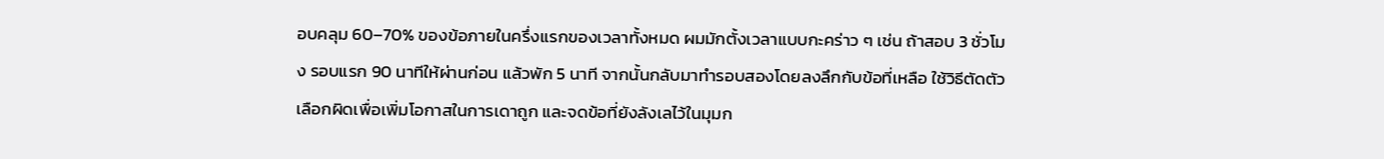อบคลุม 60–70% ของข้อภายในครึ่งแรกของเวลาทั้งหมด ผมมักตั้งเวลาแบบกะคร่าว ๆ เช่น ถ้าสอบ 3 ชั่วโมง รอบแรก 90 นาทีให้ผ่านก่อน แล้วพัก 5 นาที จากนั้นกลับมาทำรอบสองโดยลงลึกกับข้อที่เหลือ ใช้วิธีตัดตัวเลือกผิดเพื่อเพิ่มโอกาสในการเดาถูก และจดข้อที่ยังลังเลไว้ในมุมก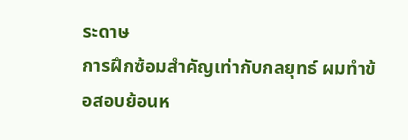ระดาษ
การฝึกซ้อมสำคัญเท่ากับกลยุทธ์ ผมทำข้อสอบย้อนห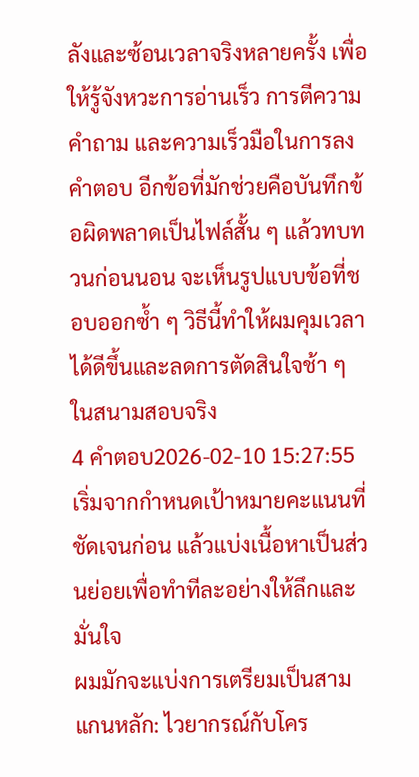ลังและซ้อนเวลาจริงหลายครั้ง เพื่อให้รู้จังหวะการอ่านเร็ว การตีความคำถาม และความเร็วมือในการลงคำตอบ อีกข้อที่มักช่วยคือบันทึกข้อผิดพลาดเป็นไฟล์สั้น ๆ แล้วทบทวนก่อนนอน จะเห็นรูปแบบข้อที่ชอบออกซ้ำ ๆ วิธีนี้ทำให้ผมคุมเวลาได้ดีขึ้นและลดการตัดสินใจช้า ๆ ในสนามสอบจริง
4 คำตอบ2026-02-10 15:27:55
เริ่มจากกำหนดเป้าหมายคะแนนที่ชัดเจนก่อน แล้วแบ่งเนื้อหาเป็นส่วนย่อยเพื่อทำทีละอย่างให้ลึกและมั่นใจ
ผมมักจะแบ่งการเตรียมเป็นสามแกนหลัก: ไวยากรณ์กับโคร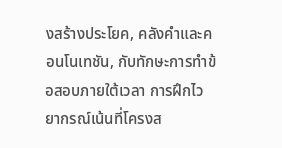งสร้างประโยค, คลังคำและคอนโนเทชัน, กับทักษะการทำข้อสอบภายใต้เวลา การฝึกไวยากรณ์เน้นที่โครงส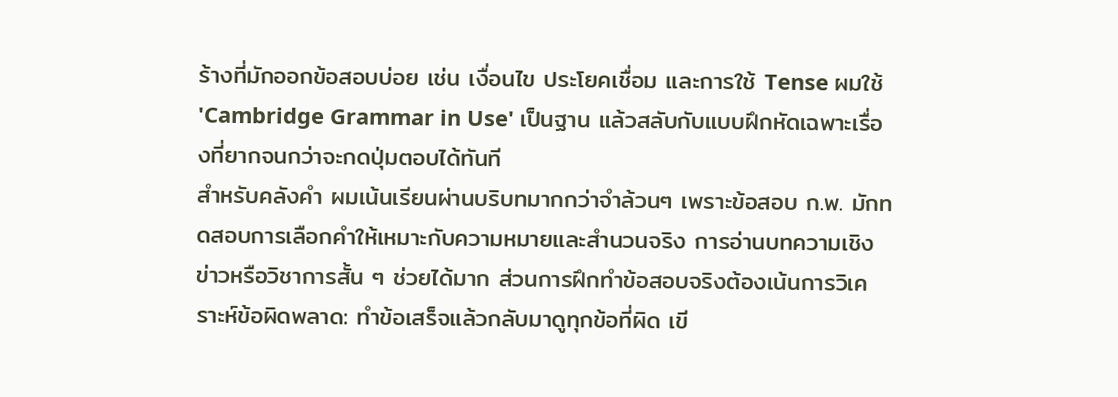ร้างที่มักออกข้อสอบบ่อย เช่น เงื่อนไข ประโยคเชื่อม และการใช้ Tense ผมใช้ 'Cambridge Grammar in Use' เป็นฐาน แล้วสลับกับแบบฝึกหัดเฉพาะเรื่องที่ยากจนกว่าจะกดปุ่มตอบได้ทันที
สำหรับคลังคำ ผมเน้นเรียนผ่านบริบทมากกว่าจำล้วนๆ เพราะข้อสอบ ก.พ. มักทดสอบการเลือกคำให้เหมาะกับความหมายและสำนวนจริง การอ่านบทความเชิงข่าวหรือวิชาการสั้น ๆ ช่วยได้มาก ส่วนการฝึกทำข้อสอบจริงต้องเน้นการวิเคราะห์ข้อผิดพลาด: ทำข้อเสร็จแล้วกลับมาดูทุกข้อที่ผิด เขี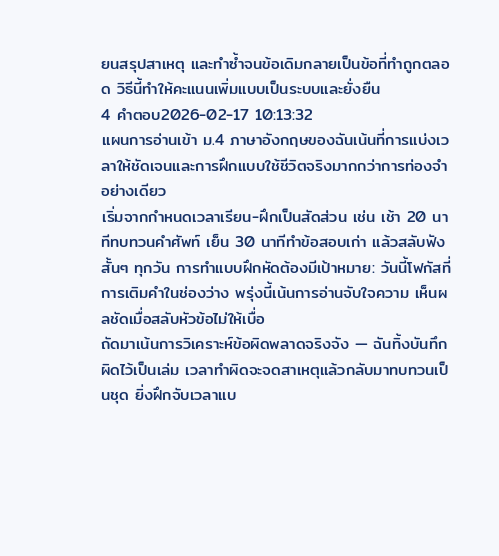ยนสรุปสาเหตุ และทำซ้ำจนข้อเดิมกลายเป็นข้อที่ทำถูกตลอด วิธีนี้ทำให้คะแนนเพิ่มแบบเป็นระบบและยั่งยืน
4 คำตอบ2026-02-17 10:13:32
แผนการอ่านเข้า ม.4 ภาษาอังกฤษของฉันเน้นที่การแบ่งเวลาให้ชัดเจนและการฝึกแบบใช้ชีวิตจริงมากกว่าการท่องจำอย่างเดียว
เริ่มจากกำหนดเวลาเรียน-ฝึกเป็นสัดส่วน เช่น เช้า 20 นาทีทบทวนคำศัพท์ เย็น 30 นาทีทำข้อสอบเก่า แล้วสลับฟังสั้นๆ ทุกวัน การทำแบบฝึกหัดต้องมีเป้าหมาย: วันนี้โฟกัสที่การเติมคำในช่องว่าง พรุ่งนี้เน้นการอ่านจับใจความ เห็นผลชัดเมื่อสลับหัวข้อไม่ให้เบื่อ
ถัดมาเน้นการวิเคราะห์ข้อผิดพลาดจริงจัง — ฉันทิ้งบันทึกผิดไว้เป็นเล่ม เวลาทำผิดจะจดสาเหตุแล้วกลับมาทบทวนเป็นชุด ยิ่งฝึกจับเวลาแบ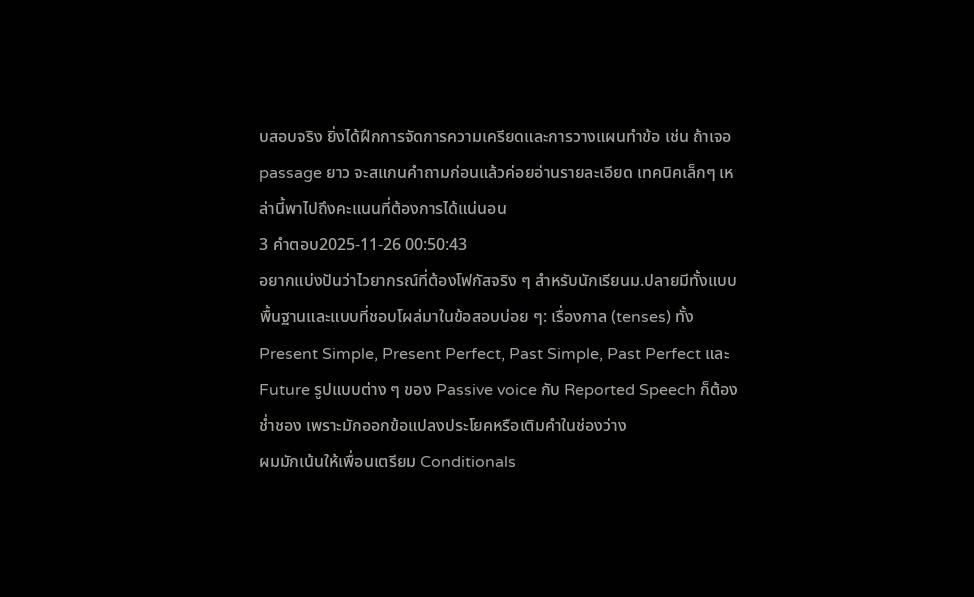บสอบจริง ยิ่งได้ฝึกการจัดการความเครียดและการวางแผนทำข้อ เช่น ถ้าเจอ passage ยาว จะสแกนคำถามก่อนแล้วค่อยอ่านรายละเอียด เทคนิคเล็กๆ เหล่านี้พาไปถึงคะแนนที่ต้องการได้แน่นอน
3 คำตอบ2025-11-26 00:50:43
อยากแบ่งปันว่าไวยากรณ์ที่ต้องโฟกัสจริง ๆ สำหรับนักเรียนม.ปลายมีทั้งแบบพื้นฐานและแบบที่ชอบโผล่มาในข้อสอบบ่อย ๆ: เรื่องกาล (tenses) ทั้ง Present Simple, Present Perfect, Past Simple, Past Perfect และ Future รูปแบบต่าง ๆ ของ Passive voice กับ Reported Speech ก็ต้องช่ำชอง เพราะมักออกข้อแปลงประโยคหรือเติมคำในช่องว่าง
ผมมักเน้นให้เพื่อนเตรียม Conditionals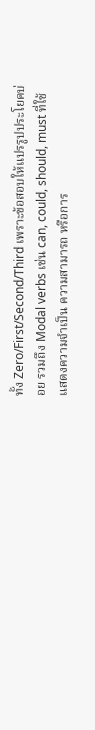ทั้ง Zero/First/Second/Third เพราะข้อสอบให้แปรรูปประโยคบ่อย รวมถึง Modal verbs เช่น can, could, should, must ที่ใช้แสดงความจำเป็น ความสามารถ หรือการ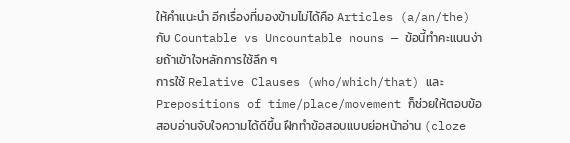ให้คำแนะนำ อีกเรื่องที่มองข้ามไม่ได้คือ Articles (a/an/the) กับ Countable vs Uncountable nouns — ข้อนี้ทำคะแนนง่ายถ้าเข้าใจหลักการใช้ลึก ๆ
การใช้ Relative Clauses (who/which/that) และ Prepositions of time/place/movement ก็ช่วยให้ตอบข้อสอบอ่านจับใจความได้ดีขึ้น ฝึกทำข้อสอบแบบย่อหน้าอ่าน (cloze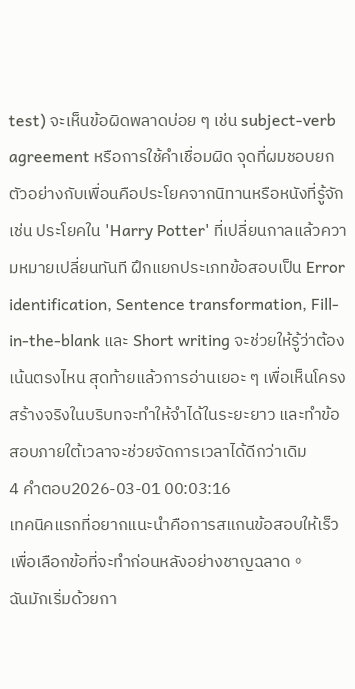test) จะเห็นข้อผิดพลาดบ่อย ๆ เช่น subject-verb agreement หรือการใช้คำเชื่อมผิด จุดที่ผมชอบยกตัวอย่างกับเพื่อนคือประโยคจากนิทานหรือหนังที่รู้จัก เช่น ประโยคใน 'Harry Potter' ที่เปลี่ยนกาลแล้วความหมายเปลี่ยนทันที ฝึกแยกประเภทข้อสอบเป็น Error identification, Sentence transformation, Fill-in-the-blank และ Short writing จะช่วยให้รู้ว่าต้องเน้นตรงไหน สุดท้ายแล้วการอ่านเยอะ ๆ เพื่อเห็นโครงสร้างจริงในบริบทจะทำให้จำได้ในระยะยาว และทำข้อสอบภายใต้เวลาจะช่วยจัดการเวลาได้ดีกว่าเดิม
4 คำตอบ2026-03-01 00:03:16
เทคนิคแรกที่อยากแนะนำคือการสแกนข้อสอบให้เร็วเพื่อเลือกข้อที่จะทำก่อนหลังอย่างชาญฉลาด。
ฉันมักเริ่มด้วยกา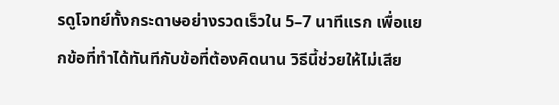รดูโจทย์ทั้งกระดาษอย่างรวดเร็วใน 5–7 นาทีแรก เพื่อแยกข้อที่ทำได้ทันทีกับข้อที่ต้องคิดนาน วิธีนี้ช่วยให้ไม่เสีย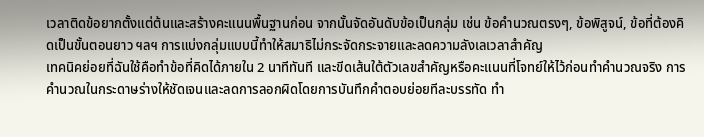เวลาติดข้อยากตั้งแต่ต้นและสร้างคะแนนพื้นฐานก่อน จากนั้นจัดอันดับข้อเป็นกลุ่ม เช่น ข้อคำนวณตรงๆ, ข้อพิสูจน์, ข้อที่ต้องคิดเป็นขั้นตอนยาว ฯลฯ การแบ่งกลุ่มแบบนี้ทำให้สมาธิไม่กระจัดกระจายและลดความลังเลเวลาสำคัญ
เทคนิคย่อยที่ฉันใช้คือทำข้อที่คิดได้ภายใน 2 นาทีทันที และขีดเส้นใต้ตัวเลขสำคัญหรือคะแนนที่โจทย์ให้ไว้ก่อนทำคำนวณจริง การคำนวณในกระดาษร่างให้ชัดเจนและลดการลอกผิดโดยการบันทึกคำตอบย่อยทีละบรรทัด ทำ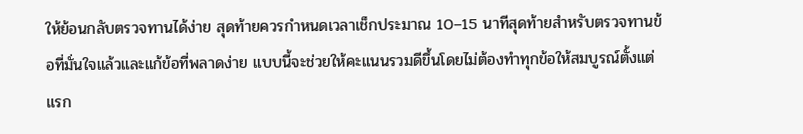ให้ย้อนกลับตรวจทานได้ง่าย สุดท้ายควรกำหนดเวลาเช็กประมาณ 10–15 นาทีสุดท้ายสำหรับตรวจทานข้อที่มั่นใจแล้วและแก้ข้อที่พลาดง่าย แบบนี้จะช่วยให้คะแนนรวมดีขึ้นโดยไม่ต้องทำทุกข้อให้สมบูรณ์ตั้งแต่แรก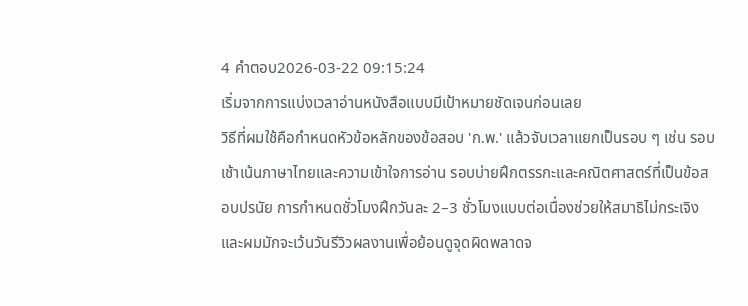4 คำตอบ2026-03-22 09:15:24
เริ่มจากการแบ่งเวลาอ่านหนังสือแบบมีเป้าหมายชัดเจนก่อนเลย
วิธีที่ผมใช้คือกำหนดหัวข้อหลักของข้อสอบ 'ก.พ.' แล้วจับเวลาแยกเป็นรอบ ๆ เช่น รอบเช้าเน้นภาษาไทยและความเข้าใจการอ่าน รอบบ่ายฝึกตรรกะและคณิตศาสตร์ที่เป็นข้อสอบปรนัย การกำหนดชั่วโมงฝึกวันละ 2–3 ชั่วโมงแบบต่อเนื่องช่วยให้สมาธิไม่กระเจิง และผมมักจะเว้นวันรีวิวผลงานเพื่อย้อนดูจุดผิดพลาดจ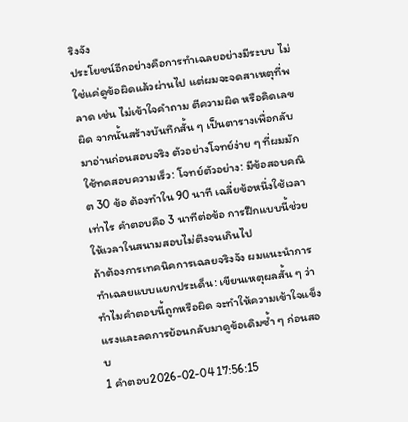ริงจัง
ประโยชน์อีกอย่างคือการทำเฉลยอย่างมีระบบ ไม่ใช่แค่ดูข้อผิดแล้วผ่านไป แต่ผมจะจดสาเหตุที่พลาด เช่น ไม่เข้าใจคำถาม ตีความผิด หรือคิดเลขผิด จากนั้นสร้างบันทึกสั้น ๆ เป็นตารางเพื่อกลับมาอ่านก่อนสอบจริง ตัวอย่างโจทย์ง่าย ๆ ที่ผมมักใช้ทดสอบความเร็ว: โจทย์ตัวอย่าง: มีข้อสอบคณิต 30 ข้อ ต้องทำใน 90 นาที เฉลี่ยข้อหนึ่งใช้เวลาเท่าไร คำตอบคือ 3 นาทีต่อข้อ การฝึกแบบนี้ช่วยให้เวลาในสนามสอบไม่ตึงจนเกินไป
ถ้าต้องการเทคนิคการเฉลยจริงจัง ผมแนะนำการทำเฉลยแบบแยกประเด็น: เขียนเหตุผลสั้น ๆ ว่าทำไมคำตอบนี้ถูกหรือผิด จะทำให้ความเข้าใจแข็งแรงและลดการย้อนกลับมาดูข้อเดิมซ้ำ ๆ ก่อนสอบ
1 คำตอบ2026-02-04 17:56:15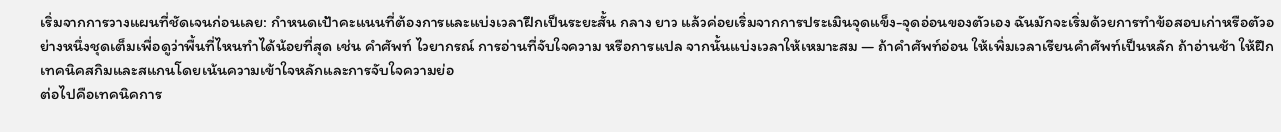เริ่มจากการวางแผนที่ชัดเจนก่อนเลย: กำหนดเป้าคะแนนที่ต้องการและแบ่งเวลาฝึกเป็นระยะสั้น กลาง ยาว แล้วค่อยเริ่มจากการประเมินจุดแข็ง-จุดอ่อนของตัวเอง ฉันมักจะเริ่มด้วยการทำข้อสอบเก่าหรือตัวอย่างหนึ่งชุดเต็มเพื่อดูว่าพื้นที่ไหนทำได้น้อยที่สุด เช่น คำศัพท์ ไวยากรณ์ การอ่านที่จับใจความ หรือการแปล จากนั้นแบ่งเวลาให้เหมาะสม — ถ้าคำศัพท์อ่อน ให้เพิ่มเวลาเรียนคำศัพท์เป็นหลัก ถ้าอ่านช้า ให้ฝึกเทคนิคสกิมและสแกนโดยเน้นความเข้าใจหลักและการจับใจความย่อ
ต่อไปคือเทคนิคการ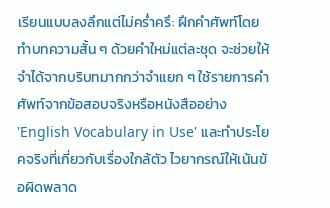เรียนแบบลงลึกแต่ไม่คร่ำครึ: ฝึกคำศัพท์โดยทำบทความสั้น ๆ ด้วยคำใหม่แต่ละชุด จะช่วยให้จำได้จากบริบทมากกว่าจำแยก ๆ ใช้รายการคำศัพท์จากข้อสอบจริงหรือหนังสืออย่าง 'English Vocabulary in Use' และทำประโยคจริงที่เกี่ยวกับเรื่องใกล้ตัว ไวยากรณ์ให้เน้นข้อผิดพลาด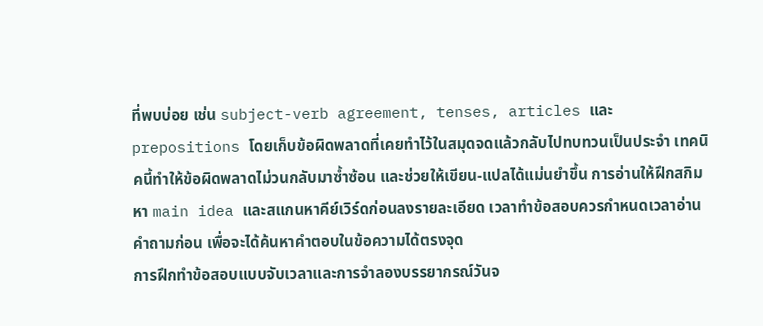ที่พบบ่อย เช่น subject-verb agreement, tenses, articles และ prepositions โดยเก็บข้อผิดพลาดที่เคยทำไว้ในสมุดจดแล้วกลับไปทบทวนเป็นประจำ เทคนิคนี้ทำให้ข้อผิดพลาดไม่วนกลับมาซ้ำซ้อน และช่วยให้เขียน-แปลได้แม่นยำขึ้น การอ่านให้ฝึกสกิมหา main idea และสแกนหาคีย์เวิร์ดก่อนลงรายละเอียด เวลาทำข้อสอบควรกำหนดเวลาอ่านคำถามก่อน เพื่อจะได้ค้นหาคำตอบในข้อความได้ตรงจุด
การฝึกทำข้อสอบแบบจับเวลาและการจำลองบรรยากรณ์วันจ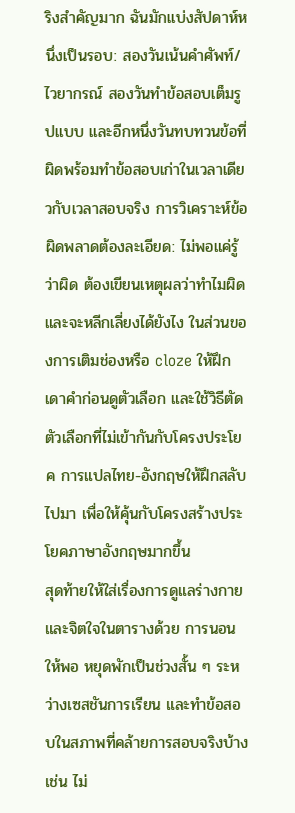ริงสำคัญมาก ฉันมักแบ่งสัปดาห์หนึ่งเป็นรอบ: สองวันเน้นคำศัพท์/ไวยากรณ์ สองวันทำข้อสอบเต็มรูปแบบ และอีกหนึ่งวันทบทวนข้อที่ผิดพร้อมทำข้อสอบเก่าในเวลาเดียวกับเวลาสอบจริง การวิเคราะห์ข้อผิดพลาดต้องละเอียด: ไม่พอแค่รู้ว่าผิด ต้องเขียนเหตุผลว่าทำไมผิดและจะหลีกเลี่ยงได้ยังไง ในส่วนของการเติมช่องหรือ cloze ให้ฝึกเดาคำก่อนดูตัวเลือก และใช้วิธีตัดตัวเลือกที่ไม่เข้ากันกับโครงประโยค การแปลไทย-อังกฤษให้ฝึกสลับไปมา เพื่อให้คุ้นกับโครงสร้างประโยคภาษาอังกฤษมากขึ้น
สุดท้ายให้ใส่เรื่องการดูแลร่างกายและจิตใจในตารางด้วย การนอนให้พอ หยุดพักเป็นช่วงสั้น ๆ ระหว่างเซสชันการเรียน และทำข้อสอบในสภาพที่คล้ายการสอบจริงบ้าง เช่น ไม่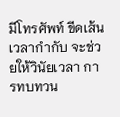มีโทรศัพท์ ขีดเส้นเวลากำกับ จะช่วยให้วินัยเวลา การทบทวน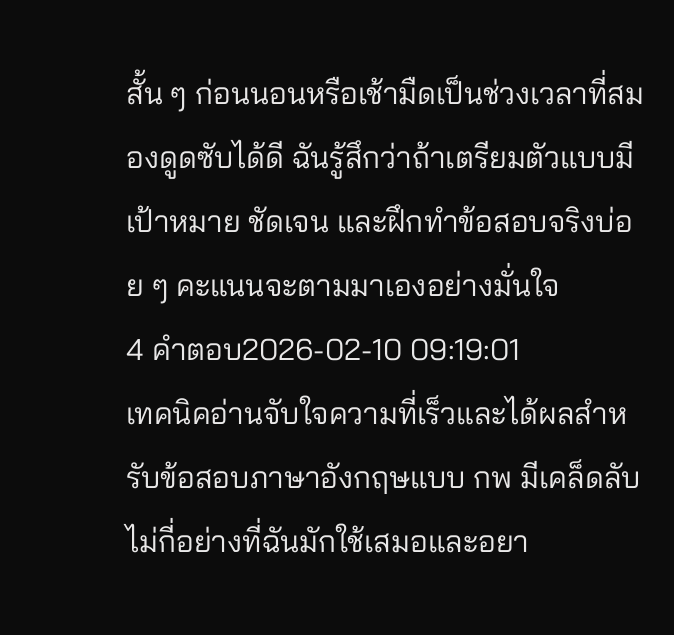สั้น ๆ ก่อนนอนหรือเช้ามืดเป็นช่วงเวลาที่สมองดูดซับได้ดี ฉันรู้สึกว่าถ้าเตรียมตัวแบบมีเป้าหมาย ชัดเจน และฝึกทำข้อสอบจริงบ่อย ๆ คะแนนจะตามมาเองอย่างมั่นใจ
4 คำตอบ2026-02-10 09:19:01
เทคนิคอ่านจับใจความที่เร็วและได้ผลสำหรับข้อสอบภาษาอังกฤษแบบ กพ มีเคล็ดลับไม่กี่อย่างที่ฉันมักใช้เสมอและอยา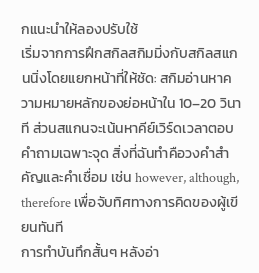กแนะนำให้ลองปรับใช้
เริ่มจากการฝึกสกิลสกิมมิ่งกับสกิลสแกนนิ่งโดยแยกหน้าที่ให้ชัด: สกิมอ่านหาความหมายหลักของย่อหน้าใน 10–20 วินาที ส่วนสแกนจะเน้นหาคีย์เวิร์ดเวลาตอบคำถามเฉพาะจุด สิ่งที่ฉันทำคือวงคำสำคัญและคำเชื่อม เช่น however, although, therefore เพื่อจับทิศทางการคิดของผู้เขียนทันที
การทำบันทึกสั้นๆ หลังอ่า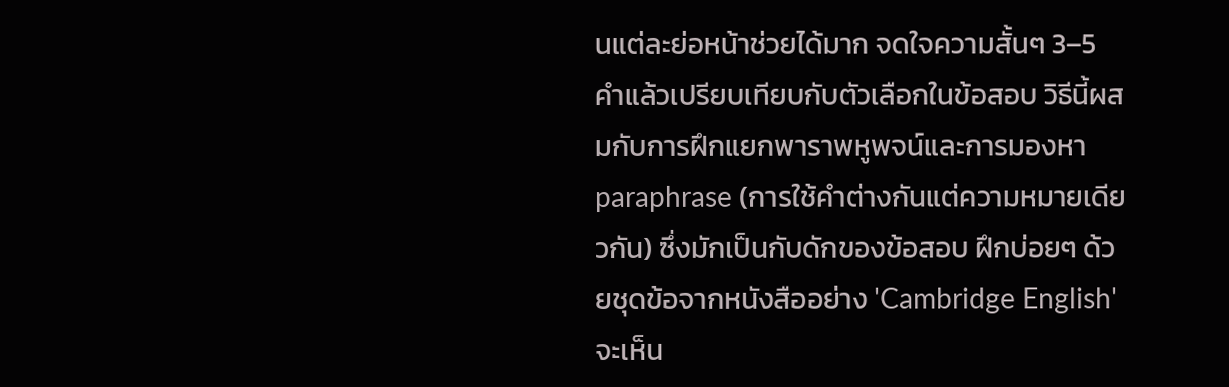นแต่ละย่อหน้าช่วยได้มาก จดใจความสั้นๆ 3–5 คำแล้วเปรียบเทียบกับตัวเลือกในข้อสอบ วิธีนี้ผสมกับการฝึกแยกพาราพหูพจน์และการมองหา paraphrase (การใช้คำต่างกันแต่ความหมายเดียวกัน) ซึ่งมักเป็นกับดักของข้อสอบ ฝึกบ่อยๆ ด้วยชุดข้อจากหนังสืออย่าง 'Cambridge English' จะเห็น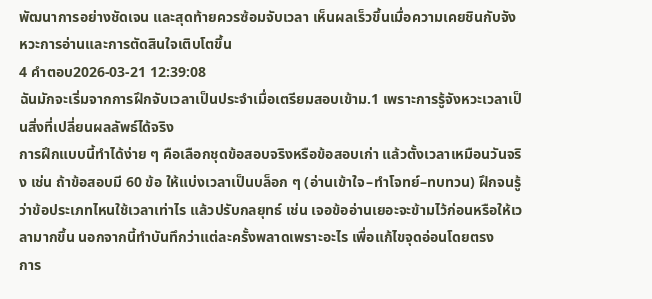พัฒนาการอย่างชัดเจน และสุดท้ายควรซ้อมจับเวลา เห็นผลเร็วขึ้นเมื่อความเคยชินกับจังหวะการอ่านและการตัดสินใจเติบโตขึ้น
4 คำตอบ2026-03-21 12:39:08
ฉันมักจะเริ่มจากการฝึกจับเวลาเป็นประจำเมื่อเตรียมสอบเข้าม.1 เพราะการรู้จังหวะเวลาเป็นสิ่งที่เปลี่ยนผลลัพธ์ได้จริง
การฝึกแบบนี้ทำได้ง่าย ๆ คือเลือกชุดข้อสอบจริงหรือข้อสอบเก่า แล้วตั้งเวลาเหมือนวันจริง เช่น ถ้าข้อสอบมี 60 ข้อ ให้แบ่งเวลาเป็นบล็อก ๆ (อ่านเข้าใจ–ทำโจทย์–ทบทวน) ฝึกจนรู้ว่าข้อประเภทไหนใช้เวลาเท่าไร แล้วปรับกลยุทธ์ เช่น เจอข้ออ่านเยอะจะข้ามไว้ก่อนหรือให้เวลามากขึ้น นอกจากนี้ทำบันทึกว่าแต่ละครั้งพลาดเพราะอะไร เพื่อแก้ไขจุดอ่อนโดยตรง
การ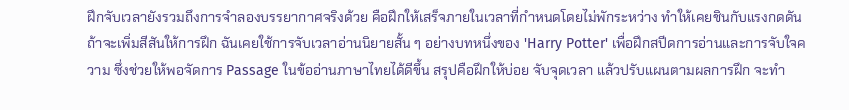ฝึกจับเวลายังรวมถึงการจำลองบรรยากาศจริงด้วย คือฝึกให้เสร็จภายในเวลาที่กำหนดโดยไม่พักระหว่าง ทำให้เคยชินกับแรงกดดัน ถ้าจะเพิ่มสีสันให้การฝึก ฉันเคยใช้การจับเวลาอ่านนิยายสั้น ๆ อย่างบทหนึ่งของ 'Harry Potter' เพื่อฝึกสปีดการอ่านและการจับใจความ ซึ่งช่วยให้พอจัดการ Passage ในข้ออ่านภาษาไทยได้ดีขึ้น สรุปคือฝึกให้บ่อย จับจุดเวลา แล้วปรับแผนตามผลการฝึก จะทำ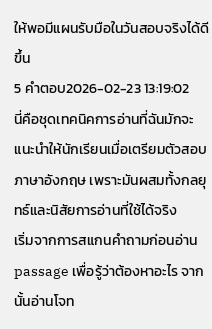ให้พอมีแผนรับมือในวันสอบจริงได้ดีขึ้น
5 คำตอบ2026-02-23 13:19:02
นี่คือชุดเทคนิคการอ่านที่ฉันมักจะแนะนำให้นักเรียนเมื่อเตรียมตัวสอบภาษาอังกฤษ เพราะมันผสมทั้งกลยุทธ์และนิสัยการอ่านที่ใช้ได้จริง
เริ่มจากการสแกนคำถามก่อนอ่าน passage เพื่อรู้ว่าต้องหาอะไร จากนั้นอ่านโจท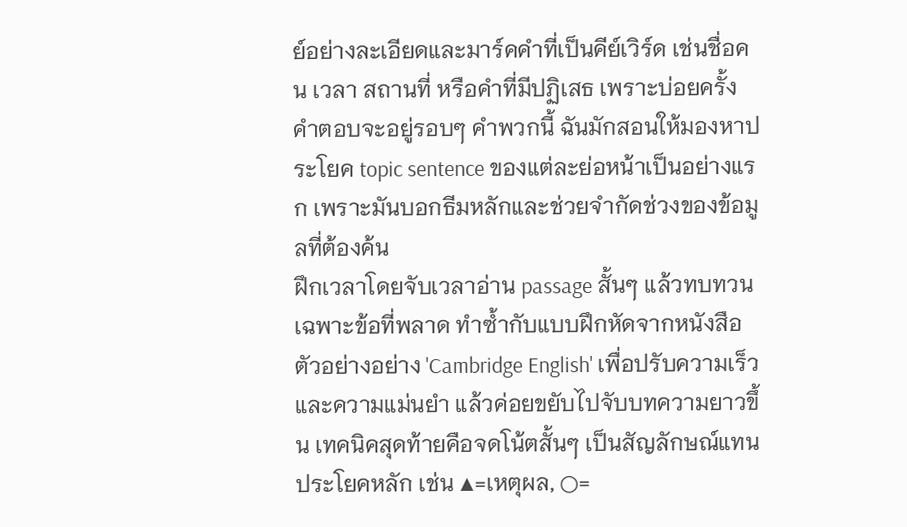ย์อย่างละเอียดและมาร์คคำที่เป็นคีย์เวิร์ด เช่นชื่อคน เวลา สถานที่ หรือคำที่มีปฏิเสธ เพราะบ่อยครั้งคำตอบจะอยู่รอบๆ คำพวกนี้ ฉันมักสอนให้มองหาประโยค topic sentence ของแต่ละย่อหน้าเป็นอย่างแรก เพราะมันบอกธีมหลักและช่วยจำกัดช่วงของข้อมูลที่ต้องค้น
ฝึกเวลาโดยจับเวลาอ่าน passage สั้นๆ แล้วทบทวนเฉพาะข้อที่พลาด ทำซ้ำกับแบบฝึกหัดจากหนังสือตัวอย่างอย่าง 'Cambridge English' เพื่อปรับความเร็วและความแม่นยำ แล้วค่อยขยับไปจับบทความยาวขึ้น เทคนิคสุดท้ายคือจดโน้ตสั้นๆ เป็นสัญลักษณ์แทนประโยคหลัก เช่น ▲=เหตุผล, ○=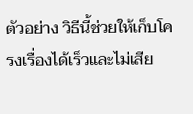ตัวอย่าง วิธีนี้ช่วยให้เก็บโครงเรื่องได้เร็วและไม่เสีย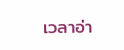เวลาอ่า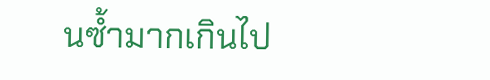นซ้ำมากเกินไป